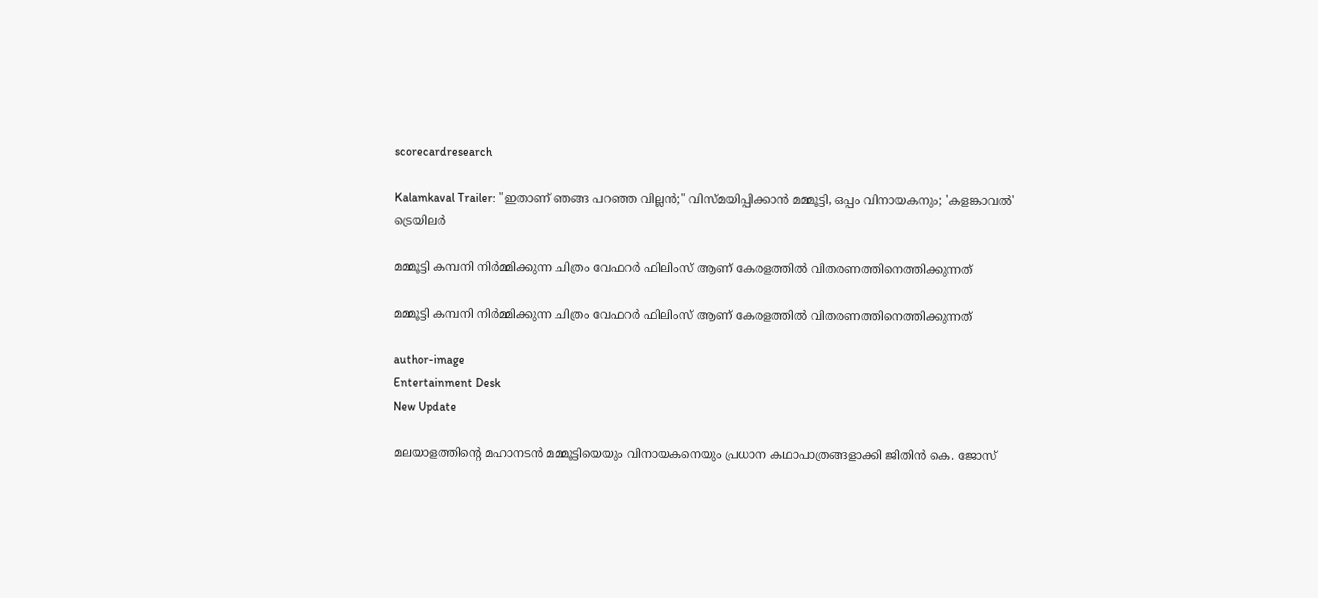scorecardresearch

Kalamkaval Trailer: "ഇതാണ് ഞങ്ങ പറഞ്ഞ വില്ലൻ;" വിസ്മയിപ്പിക്കാൻ മമ്മൂട്ടി, ഒപ്പം വിനായകനും; 'കളങ്കാവൽ' ട്രെയിലർ

മമ്മൂട്ടി കമ്പനി നിർമ്മിക്കുന്ന ചിത്രം വേഫറർ ഫിലിംസ് ആണ് കേരളത്തിൽ വിതരണത്തിനെത്തിക്കുന്നത്

മമ്മൂട്ടി കമ്പനി നിർമ്മിക്കുന്ന ചിത്രം വേഫറർ ഫിലിംസ് ആണ് കേരളത്തിൽ വിതരണത്തിനെത്തിക്കുന്നത്

author-image
Entertainment Desk
New Update

മലയാളത്തിന്റെ മഹാനടൻ മമ്മൂട്ടിയെയും വിനായകനെയും പ്രധാന കഥാപാത്രങ്ങളാക്കി ജിതിൻ കെ. ജോസ്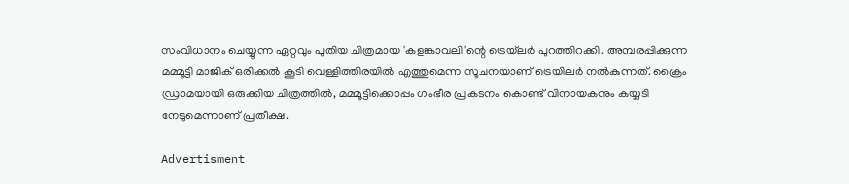സംവിധാനം ചെയ്യുന്ന ഏറ്റവും പുതിയ ചിത്രമായ 'കളങ്കാവലി'ന്റെ ട്രെയ്‌ലർ പുറത്തിറക്കി. അമ്പരപ്പിക്കുന്ന മമ്മൂട്ടി മാജിക് ഒരിക്കൽ കൂടി വെള്ളിത്തിരയിൽ എത്തുമെന്ന സൂചനയാണ് ട്രെയിലർ നൽകുന്നത്. ക്രൈം ഡ്രാമയായി ഒരുക്കിയ ചിത്രത്തിൽ, മമ്മൂട്ടിക്കൊപ്പം ഗംഭീര പ്രകടനം കൊണ്ട് വിനായകനും കയ്യടി നേടുമെന്നാണ് പ്രതീക്ഷ.

Advertisment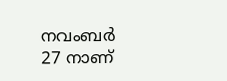നവംബർ 27 നാണ്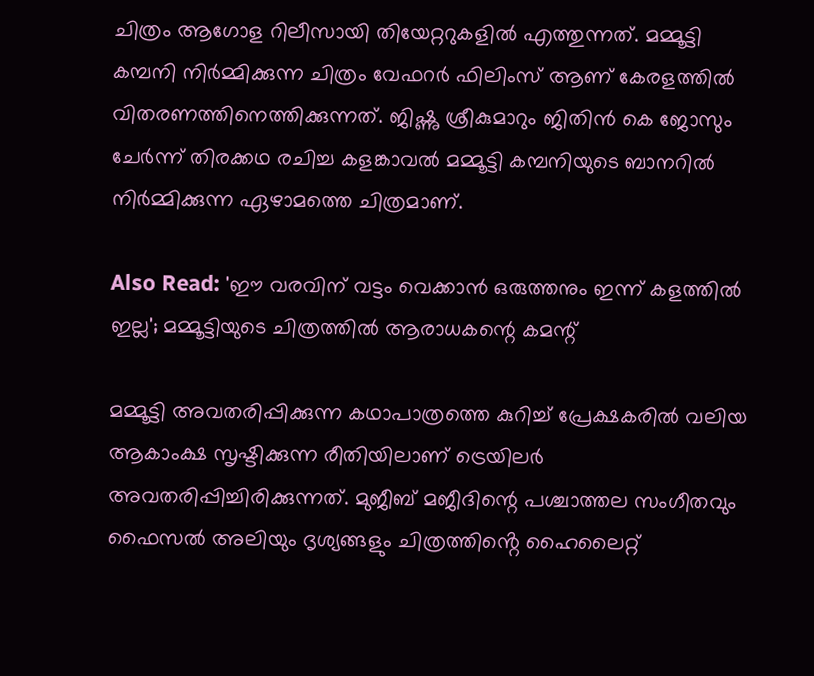ചിത്രം ആഗോള റിലീസായി തിയേറ്ററുകളിൽ എത്തുന്നത്. മമ്മൂട്ടി കമ്പനി നിർമ്മിക്കുന്ന ചിത്രം വേഫറർ ഫിലിംസ് ആണ് കേരളത്തിൽ വിതരണത്തിനെത്തിക്കുന്നത്. ജിഷ്ണു ശ്രീകുമാറും ജിതിൻ കെ ജോസും ചേർന്ന് തിരക്കഥ രചിച്ച കളങ്കാവൽ മമ്മൂട്ടി കമ്പനിയുടെ ബാനറിൽ നിർമ്മിക്കുന്ന ഏഴാമത്തെ ചിത്രമാണ്.

Also Read: 'ഈ വരവിന് വട്ടം വെക്കാൻ ഒരുത്തനും ഇന്ന് കളത്തിൽ ഇല്ല'; മമ്മൂട്ടിയുടെ ചിത്രത്തിൽ ആരാധകന്റെ കമന്റ്

മമ്മൂട്ടി അവതരിപ്പിക്കുന്ന കഥാപാത്രത്തെ കുറിച്ച് പ്രേക്ഷകരിൽ വലിയ ആകാംക്ഷ സൃഷ്ടിക്കുന്ന രീതിയിലാണ് ട്രെയിലർ അവതരിപ്പിച്ചിരിക്കുന്നത്. മുജീബ് മജീദിന്റെ പശ്ചാത്തല സംഗീതവും ഫൈസൽ അലിയും ദൃശ്യങ്ങളും ചിത്രത്തിൻ്റെ ഹൈലൈറ്റ്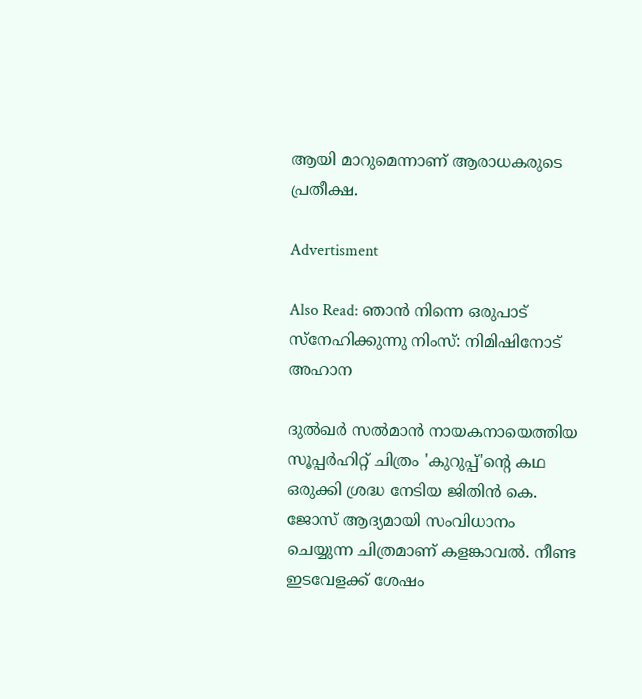ആയി മാറുമെന്നാണ് ആരാധകരുടെ പ്രതീക്ഷ.

Advertisment

Also Read: ഞാൻ നിന്നെ ഒരുപാട് സ്നേഹിക്കുന്നു നിംസ്: നിമിഷിനോട് അഹാന

ദുൽഖർ സൽമാൻ നായകനായെത്തിയ സൂപ്പർഹിറ്റ് ചിത്രം 'കുറുപ്പ്'ന്റെ കഥ ഒരുക്കി ശ്രദ്ധ നേടിയ ജിതിൻ കെ. ജോസ് ആദ്യമായി സംവിധാനം ചെയ്യുന്ന ചിത്രമാണ് കളങ്കാവൽ. നീണ്ട ഇടവേളക്ക് ശേഷം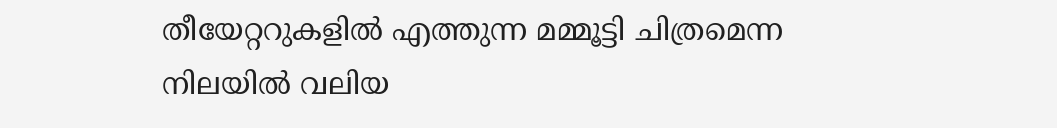തീയേറ്ററുകളിൽ എത്തുന്ന മമ്മൂട്ടി ചിത്രമെന്ന നിലയിൽ വലിയ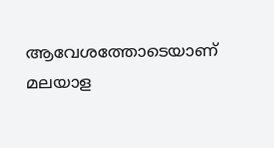ആവേശത്തോടെയാണ് മലയാള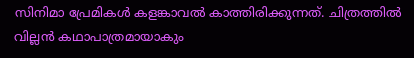സിനിമാ പ്രേമികൾ കളങ്കാവൽ കാത്തിരിക്കുന്നത്. ചിത്രത്തിൽ വില്ലൻ കഥാപാത്രമായാകും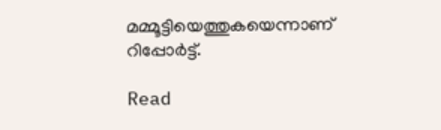മമ്മൂട്ടിയെത്തുകയെന്നാണ് റിപ്പോർട്ട്.

Read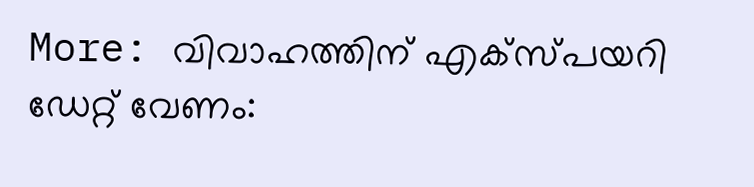More: വിവാഹത്തിന് എക്സ്പയറി ഡേറ്റ് വേണം: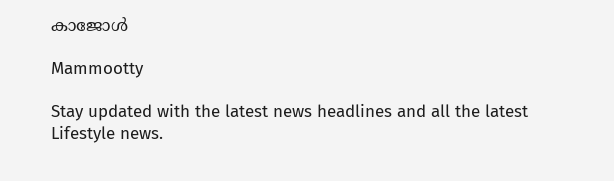കാജോൾ

Mammootty

Stay updated with the latest news headlines and all the latest Lifestyle news.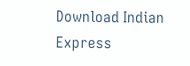Download Indian Express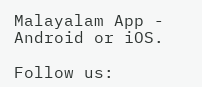Malayalam App - Android or iOS.

Follow us: